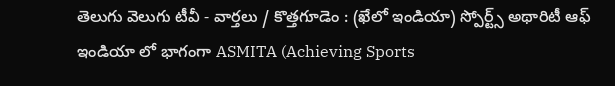తెలుగు వెలుగు టీవీ - వార్తలు / కొత్తగూడెం : (ఖేలో ఇండియా) స్పోర్ట్స్ అథారిటీ ఆఫ్ ఇండియా లో భాగంగా ASMITA (Achieving Sports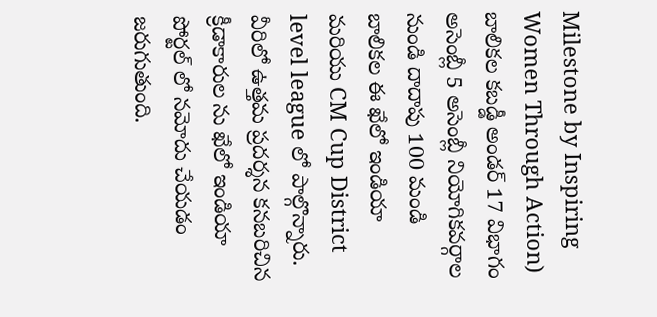Milestone by Inspiring Women Through Action) బాలికల కబడ్డీ అండర్ 17 విభాగం అసెంబ్లీ 5 అసెంబ్లీ నియోగికవర్గాల నుండి దాదాపు 100 మండి బాలికల ఈ ఖేలో ఇండియా మరియు CM Cup District level league లో పాల్గొన్నారు. వీరిలో ఉత్తమ ప్రదర్శన కనబరిచిన క్రీడాకారుల ను ఖేలో ఇండియా పోర్టల్ లో నమోదు చేయడం జరుగుతుంది.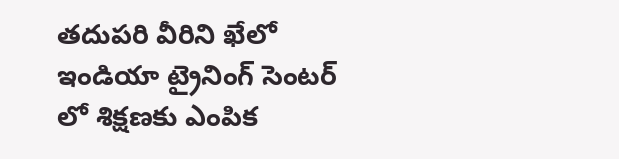తదుపరి వీరిని ఖేలో ఇండియా ట్రైనింగ్ సెంటర్ లో శిక్షణకు ఎంపిక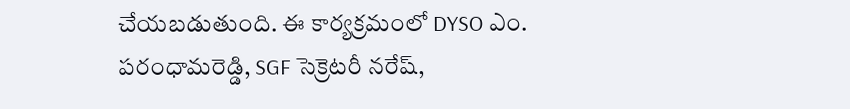చేయబడుతుంది. ఈ కార్యక్రమంలో DYSO ఎం. పరంధామరెడ్డి, SGF సెక్రెటరీ నరేష్,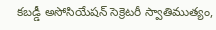కబడ్డీ అసోసియేషన్ సెక్రెటరీ స్వాతిముత్యం,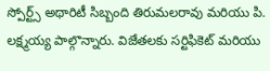స్పోర్ట్స్ అథారిటీ సిబ్బంది తిరుమలరావు మరియు పి. లక్ష్మయ్య పాల్గొన్నారు. విజేతలకు సర్టిఫికెట్ మరియు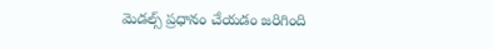మెడల్స్ ప్రధానం చేయడం జరిగింది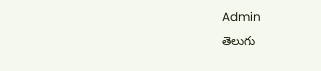Admin
తెలుగు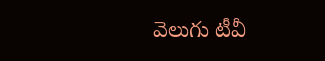వెలుగు టీవీ